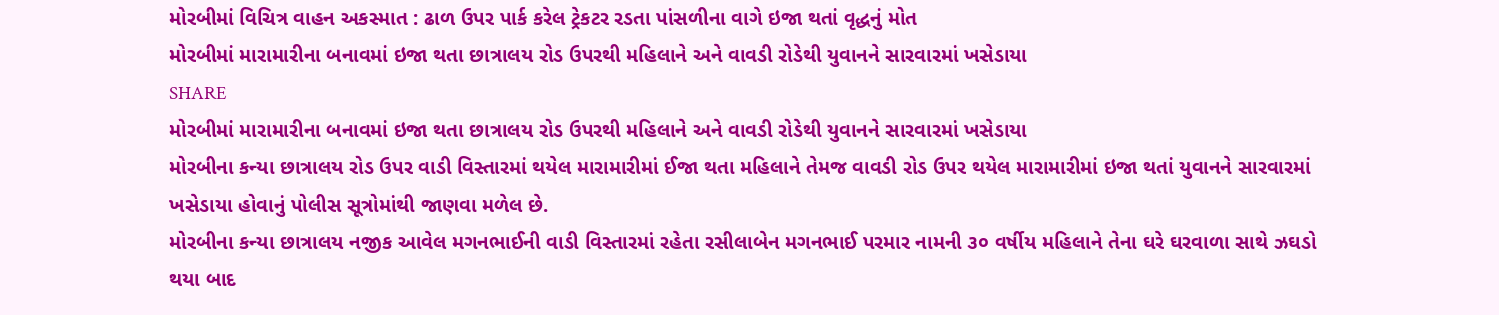મોરબીમાં વિચિત્ર વાહન અકસ્માત : ઢાળ ઉપર પાર્ક કરેલ ટ્રેકટર રડતા પાંસળીના વાગે ઇજા થતાં વૃદ્ધનું મોત
મોરબીમાં મારામારીના બનાવમાં ઇજા થતા છાત્રાલય રોડ ઉપરથી મહિલાને અને વાવડી રોડેથી યુવાનને સારવારમાં ખસેડાયા
SHARE
મોરબીમાં મારામારીના બનાવમાં ઇજા થતા છાત્રાલય રોડ ઉપરથી મહિલાને અને વાવડી રોડેથી યુવાનને સારવારમાં ખસેડાયા
મોરબીના કન્યા છાત્રાલય રોડ ઉપર વાડી વિસ્તારમાં થયેલ મારામારીમાં ઈજા થતા મહિલાને તેમજ વાવડી રોડ ઉપર થયેલ મારામારીમાં ઇજા થતાં યુવાનને સારવારમાં ખસેડાયા હોવાનું પોલીસ સૂત્રોમાંથી જાણવા મળેલ છે.
મોરબીના કન્યા છાત્રાલય નજીક આવેલ મગનભાઈની વાડી વિસ્તારમાં રહેતા રસીલાબેન મગનભાઈ પરમાર નામની ૩૦ વર્ષીય મહિલાને તેના ઘરે ઘરવાળા સાથે ઝઘડો થયા બાદ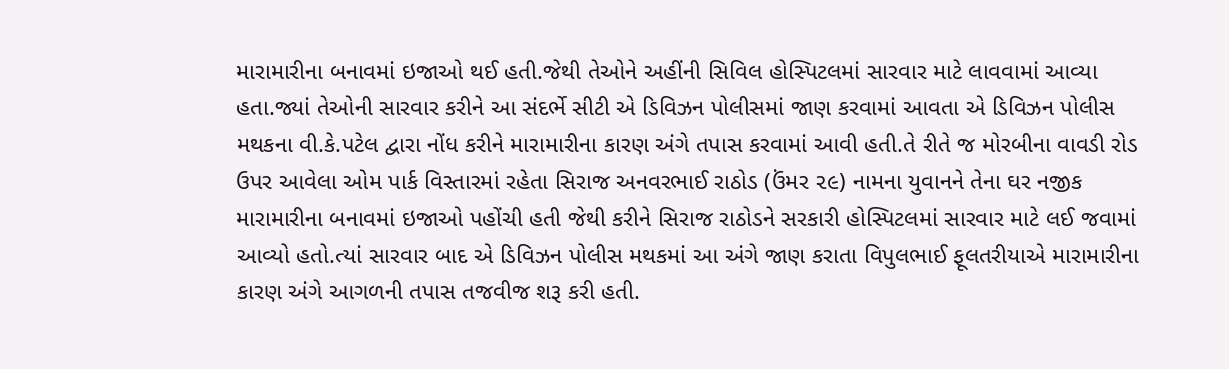મારામારીના બનાવમાં ઇજાઓ થઈ હતી.જેથી તેઓને અહીંની સિવિલ હોસ્પિટલમાં સારવાર માટે લાવવામાં આવ્યા હતા.જ્યાં તેઓની સારવાર કરીને આ સંદર્ભે સીટી એ ડિવિઝન પોલીસમાં જાણ કરવામાં આવતા એ ડિવિઝન પોલીસ મથકના વી.કે.પટેલ દ્વારા નોંધ કરીને મારામારીના કારણ અંગે તપાસ કરવામાં આવી હતી.તે રીતે જ મોરબીના વાવડી રોડ ઉપર આવેલા ઓમ પાર્ક વિસ્તારમાં રહેતા સિરાજ અનવરભાઈ રાઠોડ (ઉંમર ૨૯) નામના યુવાનને તેના ઘર નજીક મારામારીના બનાવમાં ઇજાઓ પહોંચી હતી જેથી કરીને સિરાજ રાઠોડને સરકારી હોસ્પિટલમાં સારવાર માટે લઈ જવામાં આવ્યો હતો.ત્યાં સારવાર બાદ એ ડિવિઝન પોલીસ મથકમાં આ અંગે જાણ કરાતા વિપુલભાઈ ફૂલતરીયાએ મારામારીના કારણ અંગે આગળની તપાસ તજવીજ શરૂ કરી હતી.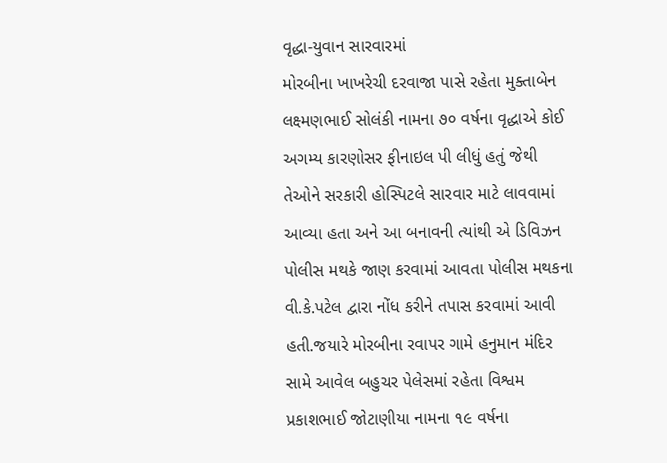વૃદ્ધા-યુવાન સારવારમાં
મોરબીના ખાખરેચી દરવાજા પાસે રહેતા મુક્તાબેન લક્ષ્મણભાઈ સોલંકી નામના ૭૦ વર્ષના વૃદ્ધાએ કોઈ અગમ્ય કારણોસર ફીનાઇલ પી લીધું હતું જેથી તેઓને સરકારી હોસ્પિટલે સારવાર માટે લાવવામાં આવ્યા હતા અને આ બનાવની ત્યાંથી એ ડિવિઝન પોલીસ મથકે જાણ કરવામાં આવતા પોલીસ મથકના વી.કે.પટેલ દ્વારા નોંધ કરીને તપાસ કરવામાં આવી હતી.જયારે મોરબીના રવાપર ગામે હનુમાન મંદિર સામે આવેલ બહુચર પેલેસમાં રહેતા વિશ્વમ પ્રકાશભાઈ જોટાણીયા નામના ૧૯ વર્ષના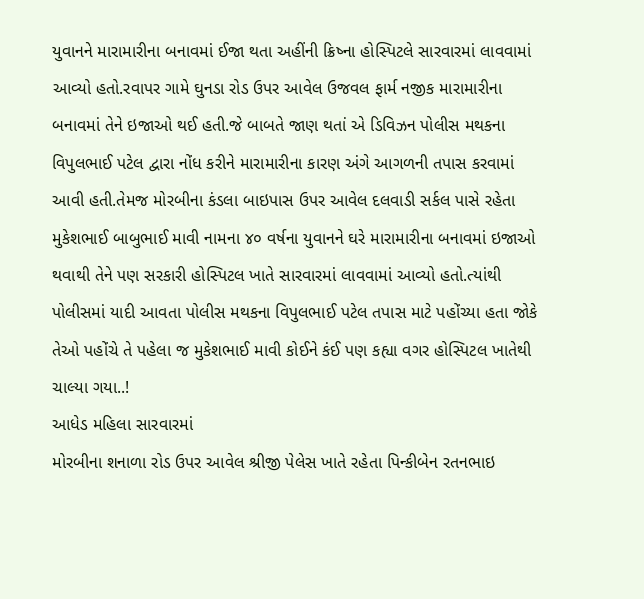યુવાનને મારામારીના બનાવમાં ઈજા થતા અહીંની ક્રિષ્ના હોસ્પિટલે સારવારમાં લાવવામાં આવ્યો હતો.રવાપર ગામે ઘુનડા રોડ ઉપર આવેલ ઉજવલ ફાર્મ નજીક મારામારીના બનાવમાં તેને ઇજાઓ થઈ હતી.જે બાબતે જાણ થતાં એ ડિવિઝન પોલીસ મથકના વિપુલભાઈ પટેલ દ્વારા નોંધ કરીને મારામારીના કારણ અંગે આગળની તપાસ કરવામાં આવી હતી.તેમજ મોરબીના કંડલા બાઇપાસ ઉપર આવેલ દલવાડી સર્કલ પાસે રહેતા મુકેશભાઈ બાબુભાઈ માવી નામના ૪૦ વર્ષના યુવાનને ઘરે મારામારીના બનાવમાં ઇજાઓ થવાથી તેને પણ સરકારી હોસ્પિટલ ખાતે સારવારમાં લાવવામાં આવ્યો હતો.ત્યાંથી પોલીસમાં યાદી આવતા પોલીસ મથકના વિપુલભાઈ પટેલ તપાસ માટે પહોંચ્યા હતા જોકે તેઓ પહોંચે તે પહેલા જ મુકેશભાઈ માવી કોઈને કંઈ પણ કહ્યા વગર હોસ્પિટલ ખાતેથી ચાલ્યા ગયા..!
આધેડ મહિલા સારવારમાં
મોરબીના શનાળા રોડ ઉપર આવેલ શ્રીજી પેલેસ ખાતે રહેતા પિન્કીબેન રતનભાઇ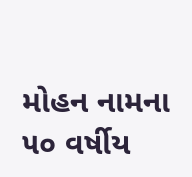મોહન નામના ૫૦ વર્ષીય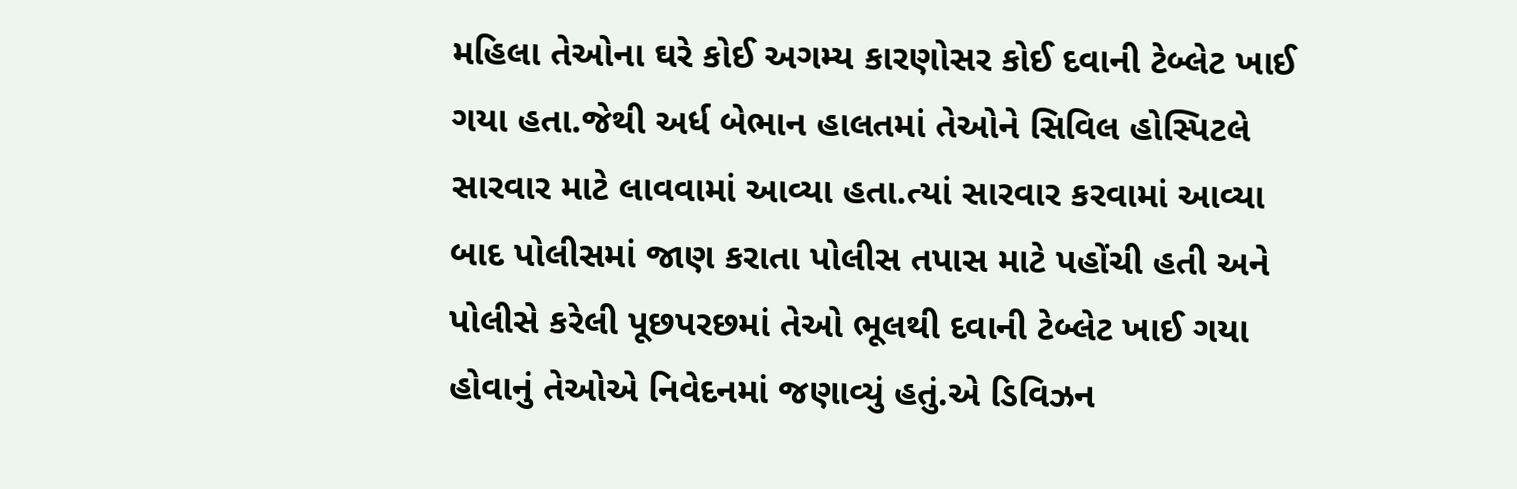મહિલા તેઓના ઘરે કોઈ અગમ્ય કારણોસર કોઈ દવાની ટેબ્લેટ ખાઈ ગયા હતા.જેથી અર્ધ બેભાન હાલતમાં તેઓને સિવિલ હોસ્પિટલે સારવાર માટે લાવવામાં આવ્યા હતા.ત્યાં સારવાર કરવામાં આવ્યા બાદ પોલીસમાં જાણ કરાતા પોલીસ તપાસ માટે પહોંચી હતી અને પોલીસે કરેલી પૂછપરછમાં તેઓ ભૂલથી દવાની ટેબ્લેટ ખાઈ ગયા હોવાનું તેઓએ નિવેદનમાં જણાવ્યું હતું.એ ડિવિઝન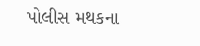પોલીસ મથકના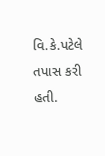વિ.કે.પટેલે તપાસ કરી હતી.